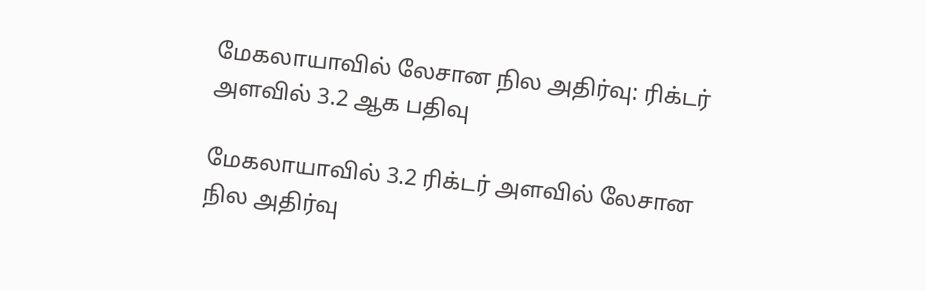மேகலாயாவில் லேசான நில அதிர்வு: ரிக்டர் அளவில் 3.2 ஆக பதிவு

மேகலாயாவில் 3.2 ரிக்டர் அளவில் லேசான நில அதிர்வு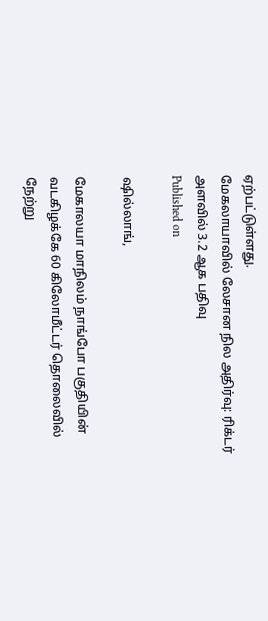ஏற்பட்டுள்ளது.
மேகலாயாவில் லேசான நில அதிர்வு: ரிக்டர் அளவில் 3.2 ஆக பதிவு
Published on

ஷில்லாங்,

மேகாலயா மாநிலம் நாங்போ பகுதியின் வடகிழக்கே 60 கிலோமீட்டர் தொலைவில் நேற்று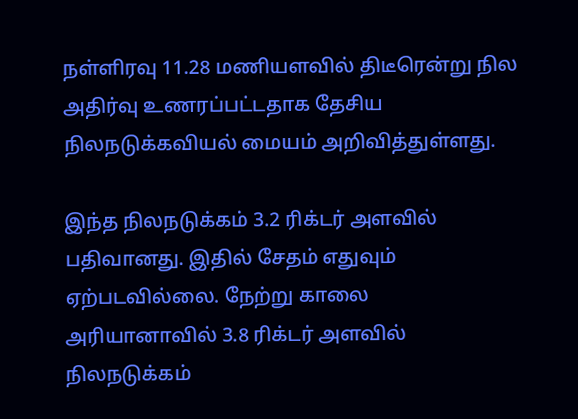நள்ளிரவு 11.28 மணியளவில் திடீரென்று நில அதிர்வு உணரப்பட்டதாக தேசிய நிலநடுக்கவியல் மையம் அறிவித்துள்ளது.

இந்த நிலநடுக்கம் 3.2 ரிக்டர் அளவில் பதிவானது. இதில் சேதம் எதுவும் ஏற்படவில்லை. நேற்று காலை அரியானாவில் 3.8 ரிக்டர் அளவில் நிலநடுக்கம்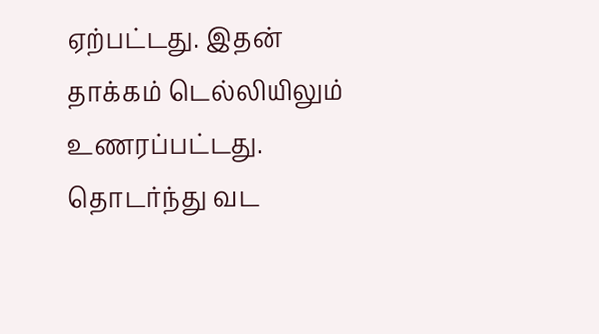ஏற்பட்டது. இதன் தாக்கம் டெல்லியிலும் உணரப்பட்டது. தொடர்ந்து வட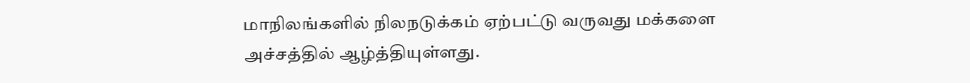மாநிலங்களில் நிலநடுக்கம் ஏற்பட்டு வருவது மக்களை அச்சத்தில் ஆழ்த்தியுள்ளது.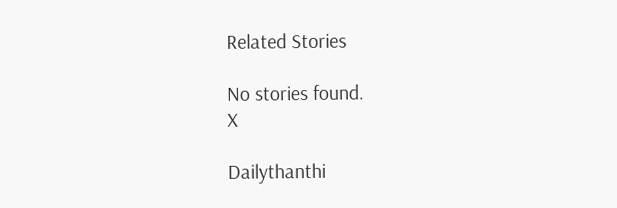Related Stories

No stories found.
X

Dailythanthi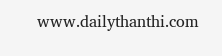www.dailythanthi.com